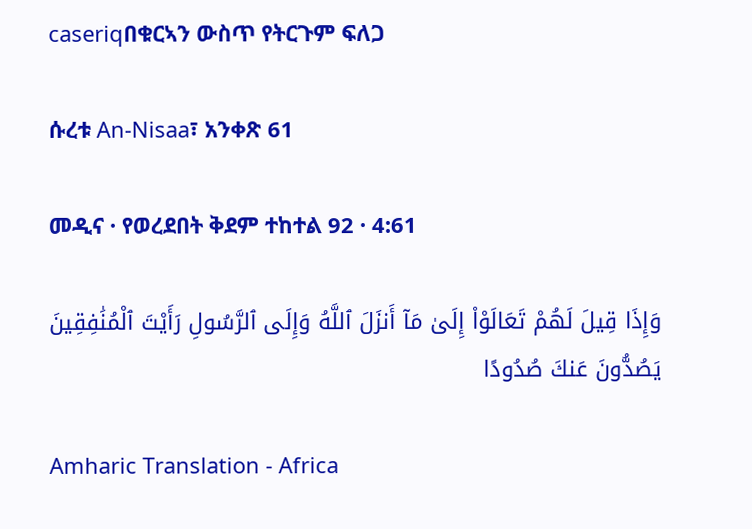caseriqበቁርኣን ውስጥ የትርጉም ፍለጋ

ሱረቱ An-Nisaa፣ አንቀጽ 61

መዲና · የወረደበት ቅደም ተከተል 92 · 4:61

وَإِذَا قِيلَ لَهُمْ تَعَالَوْا۟ إِلَىٰ مَآ أَنزَلَ ٱللَّهُ وَإِلَى ٱلرَّسُولِ رَأَيْتَ ٱلْمُنَٰفِقِينَ يَصُدُّونَ عَنكَ صُدُودًا

Amharic Translation - Africa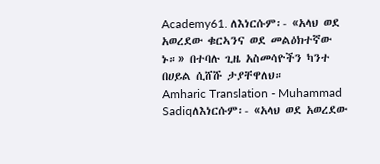Academy61. ለእነርሱም፡- «አላህ ወደ አወረደው ቁርኣንና ወደ መልዕክተኛው ኑ።» በተባሉ ጊዜ አስመሳዮችን ካንተ በሀይል ሲሸሹ ታያቸዋለህ።
Amharic Translation - Muhammad Sadiqለእነርሱም፡- «አላህ ወደ አወረደው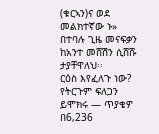(ቁርኣን)ና ወደ መልክተኛው ኑ» በተባሉ ጊዜ መናፍቃን ከአንተ መሸሽን ሲሸሹ ታያቸዋለህ፡፡
ርዕስ እየፈለጉ ነው? የትርጉም ፍለጋን ይሞክሩ — ጥያቄዎ በ6,236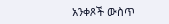አንቀጾች ውስጥ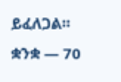ይፈለጋል።
ቋንቋ — 70